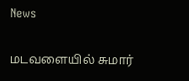News

மடவளையில் சுமார்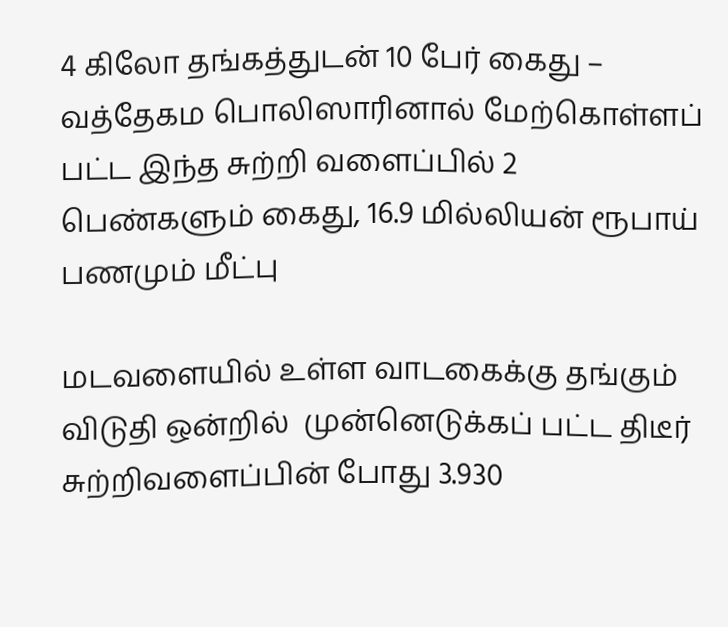4 கிலோ தங்கத்துடன் 10 பேர் கைது – வத்தேகம பொலிஸாரினால் மேற்கொள்ளப் பட்ட இந்த சுற்றி வளைப்பில் 2 பெண்களும் கைது, 16.9 மில்லியன் ரூபாய் பணமும் மீட்பு

மடவளையில் உள்ள வாடகைக்கு தங்கும் விடுதி ஒன்றில்  முன்னெடுக்கப் பட்ட திடீர் சுற்றிவளைப்பின் போது 3.930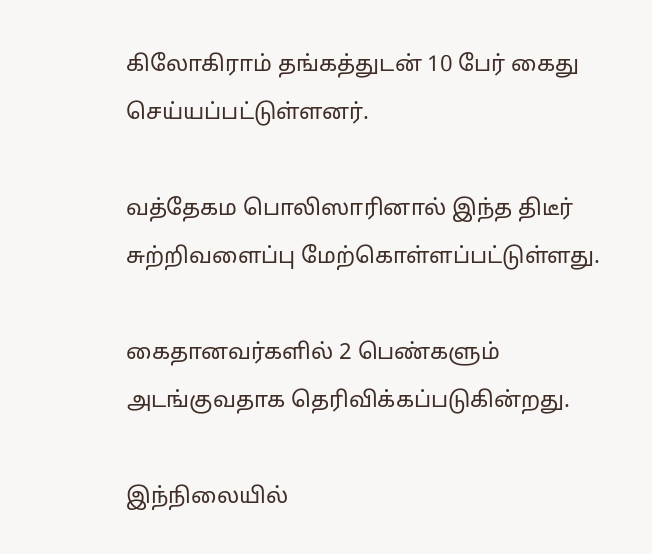கிலோகிராம் தங்கத்துடன் 10 பேர் கைது செய்யப்பட்டுள்ளனர்.

வத்தேகம பொலிஸாரினால் இந்த திடீர் சுற்றிவளைப்பு மேற்கொள்ளப்பட்டுள்ளது.

கைதானவர்களில் 2 பெண்களும் அடங்குவதாக தெரிவிக்கப்படுகின்றது.

இந்நிலையில்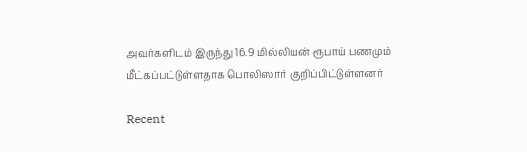அவர்களிடம் இருந்து 16.9 மில்லியன் ரூபாய் பணமும் மீட்கப்பட்டுள்ளதாக பொலிஸார் குறிப்பிட்டுள்ளனர்

Recent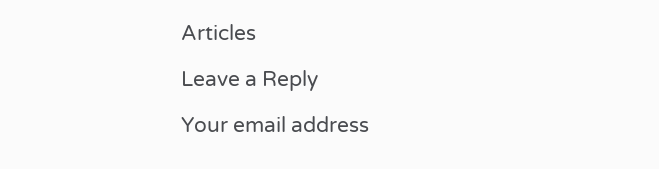Articles

Leave a Reply

Your email address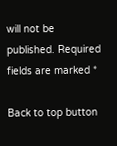will not be published. Required fields are marked *

Back to top button